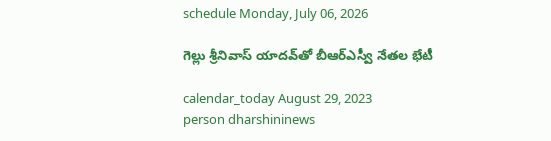schedule Monday, July 06, 2026

గెల్లు శ్రీనివాస్‌ యాదవ్‌తో బీఆర్ఎస్వీ నేతల భేటీ

calendar_today August 29, 2023
person dharshininews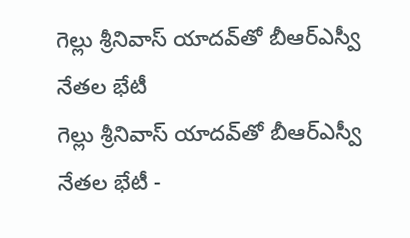గెల్లు శ్రీనివాస్‌ యాదవ్‌తో బీఆర్ఎస్వీ నేతల భేటీ
గెల్లు శ్రీనివాస్‌ యాదవ్‌తో బీఆర్ఎస్వీ నేతల భేటీ -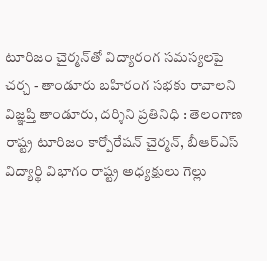టూరిజం చైర్మన్‌తో విద్యారంగ సమస్యలపై చర్చ - తాండూరు బహిరంగ సభకు రావాలని విజ్ఞప్తి తాండూరు, దర్శిని ప్రతినిధి : తెలంగాణ రాష్ట్ర టూరిజం కార్పోరేషన్ చైర్మన్, బీఆర్ఎస్ విద్యార్థి విభాగం రాష్ట్ర అధ్యక్షులు గెల్లు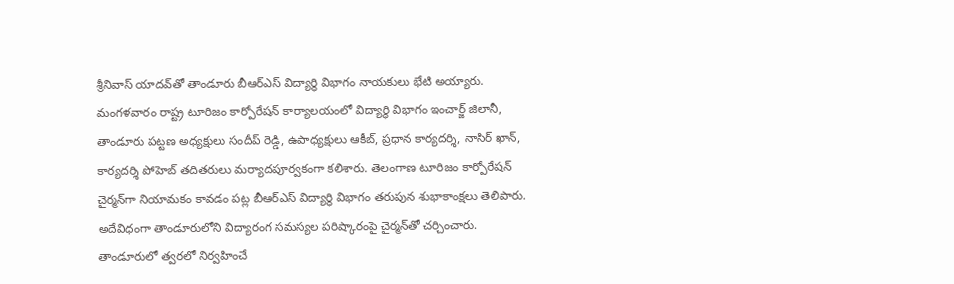శ్రీనివాస్ యాదవ్‌తో తాండూరు బీఆర్ఎస్ విద్యార్థి విభాగం నాయకులు భేటి అయ్యారు. మంగళవారం రాష్ట్ర టూరిజం కార్పోరేషన్ కార్యాలయంలో విద్యార్థి విభాగం ఇంచార్జ్ జిలానీ, తాండూరు పట్టణ అధ్యక్షులు సందీప్ రెడ్డి, ఉపాధ్యక్షులు ఆకీబ్, ప్రధాన కార్యదర్శి, నాసిర్ ఖాన్, కార్యదర్శి పోహెబ్ తదితరులు మర్యాదపూర్వకంగా కలిశారు. తెలంగాణ టూరిజం కార్పోరేషన్‌ చైర్మన్‌గా నియామకం కావడం పట్ల బీఆర్ఎస్‌ విద్యార్థి విభాగం తరుపున శుభాకాంక్షలు తెలిపారు. అదేవిధంగా తాండూరులోని విద్యారంగ సమస్యల పరిష్కారంపై చైర్మన్‌తో చర్చించారు. తాండూరులో త్వరలో నిర్వహించే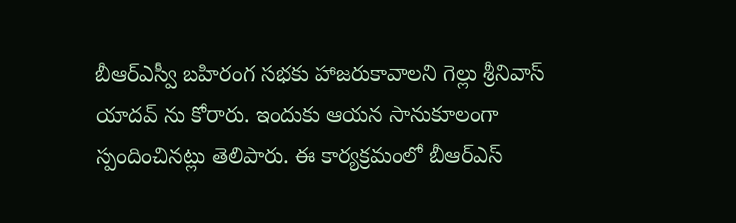బీఆర్ఎస్వీ బహిరంగ సభకు హాజరుకావాలని గెల్లు శ్రీనివాస్ యాదవ్ ను కోరారు. ఇందుకు ఆయన సానుకూలంగా స్పందించినట్లు తెలిపారు. ఈ కార్యక్రమంలో బీఆర్ఎస్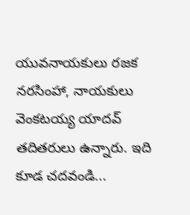యువనాయకులు రజక నరసింహా, నాయకులు వెంకటయ్య యాదవ్ తదితరులు ఉన్నారు. ఇది కూడ చదవండి...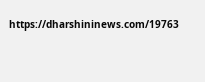https://dharshininews.com/19763